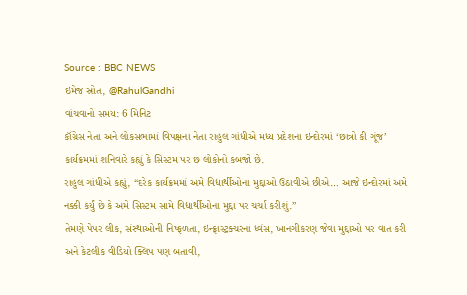Source : BBC NEWS
ઇમેજ સ્રોત, @RahulGandhi
વાંચવાનો સમય: 6 મિનિટ
કૉંગ્રેસ નેતા અને લોકસભામાં વિપક્ષના નેતા રાહુલ ગાંધીએ મધ્ય પ્રદેશના ઇન્દોરમાં ‘છાત્રો કી ગૂંજ’ કાર્યક્રમમાં શનિવારે કહ્યું કે સિસ્ટમ પર છ લોકોનો કબજો છે.
રાહુલ ગાંધીએ કહ્યું, “દરેક કાર્યક્રમમાં અમે વિદ્યાર્થીઓના મુદ્દાઓ ઉઠાવીએ છીએ… આજે ઇન્દોરમાં અમે નક્કી કર્યું છે કે અમે સિસ્ટમ સામે વિદ્યાર્થીઓના મુદ્દા પર ચર્ચા કરીશું.”
તેમણે પેપર લીક, સંસ્થાઓની નિષ્ફળતા, ઇન્ફ્રાસ્ટ્રક્ચરના ધ્વંસ, ખાનગીકરણ જેવા મુદ્દાઓ પર વાત કરી અને કેટલીક વીડિયો ક્લિપ પણ બતાવી,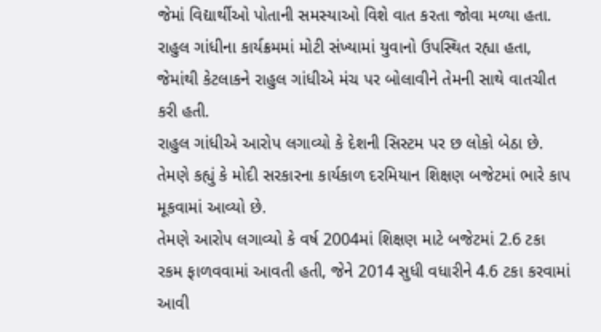જેમાં વિદ્યાર્થીઓ પોતાની સમસ્યાઓ વિશે વાત કરતા જોવા મળ્યા હતા.
રાહુલ ગાંધીના કાર્યક્રમમાં મોટી સંખ્યામાં યુવાનો ઉપસ્થિત રહ્યા હતા, જેમાંથી કેટલાકને રાહુલ ગાંધીએ મંચ પર બોલાવીને તેમની સાથે વાતચીત કરી હતી.
રાહુલ ગાંધીએ આરોપ લગાવ્યો કે દેશની સિસ્ટમ પર છ લોકો બેઠા છે.
તેમણે કહ્યું કે મોદી સરકારના કાર્યકાળ દરમિયાન શિક્ષણ બજેટમાં ભારે કાપ મૂકવામાં આવ્યો છે.
તેમણે આરોપ લગાવ્યો કે વર્ષ 2004માં શિક્ષણ માટે બજેટમાં 2.6 ટકા રકમ ફાળવવામાં આવતી હતી, જેને 2014 સુધી વધારીને 4.6 ટકા કરવામાં આવી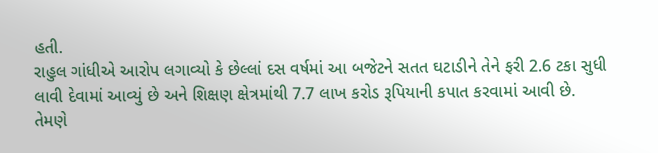હતી.
રાહુલ ગાંધીએ આરોપ લગાવ્યો કે છેલ્લાં દસ વર્ષમાં આ બજેટને સતત ઘટાડીને તેને ફરી 2.6 ટકા સુધી લાવી દેવામાં આવ્યું છે અને શિક્ષણ ક્ષેત્રમાંથી 7.7 લાખ કરોડ રૂપિયાની કપાત કરવામાં આવી છે.
તેમણે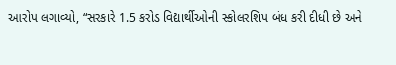આરોપ લગાવ્યો, “સરકારે 1.5 કરોડ વિદ્યાર્થીઓની સ્કોલરશિપ બંધ કરી દીધી છે અને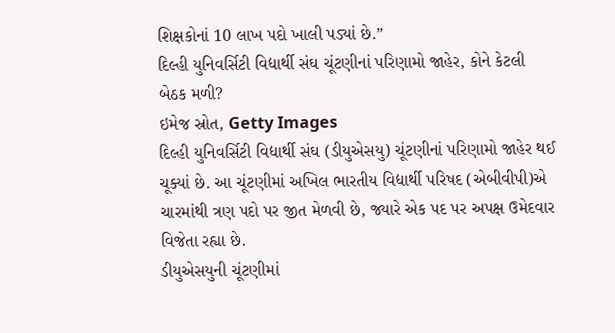શિક્ષકોનાં 10 લાખ પદો ખાલી પડ્યાં છે.”
દિલ્હી યુનિવર્સિટી વિદ્યાર્થી સંઘ ચૂંટણીનાં પરિણામો જાહેર, કોને કેટલી બેઠક મળી?
ઇમેજ સ્રોત, Getty Images
દિલ્હી યુનિવર્સિટી વિદ્યાર્થી સંઘ (ડીયુએસયુ) ચૂંટણીનાં પરિણામો જાહેર થઈ ચૂક્યાં છે. આ ચૂંટણીમાં અખિલ ભારતીય વિદ્યાર્થી પરિષદ (એબીવીપી)એ ચારમાંથી ત્રણ પદો પર જીત મેળવી છે, જ્યારે એક પદ પર અપક્ષ ઉમેદવાર વિજેતા રહ્યા છે.
ડીયુએસયુની ચૂંટણીમાં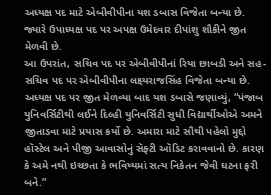અધ્યક્ષ પદ માટે એબીવીપીના યશ ડબાસ વિજેતા બન્યા છે. જ્યારે ઉપાધ્યક્ષ પદ પર અપક્ષ ઉમેદવાર દીપાંશુ શૌકીને જીત મેળવી છે.
આ ઉપરાંત, સચિવ પદ પર એબીવીપીનાં રિયા છાબડી અને સહ-સચિવ પદ પર એબીવીપીના લક્ષ્યરાજસિંહ વિજેતા બન્યા છે.
અધ્યક્ષ પદ પર જીત મેળવ્યા બાદ યશ ડબાસે જણાવ્યું, “પંજાબ યુનિવર્સિટીથી લઈને દિલ્હી યુનિવર્સિટી સુધી વિદ્યાર્થીઓએ અમને જીતાડવા માટે પ્રયાસ કર્યો છે. અમારા માટે સૌથી પહેલો મુદ્દો હૉસ્ટેલ અને પીજી આવાસોનું સૅફ્ટી ઑડિટ કરાવવાનો છે. કારણ કે અમે નથી ઇચ્છતા કે ભવિષ્યમાં સત્ય નિકેતન જેવી ઘટના ફરી બને.”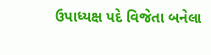ઉપાધ્યક્ષ પદે વિજેતા બનેલા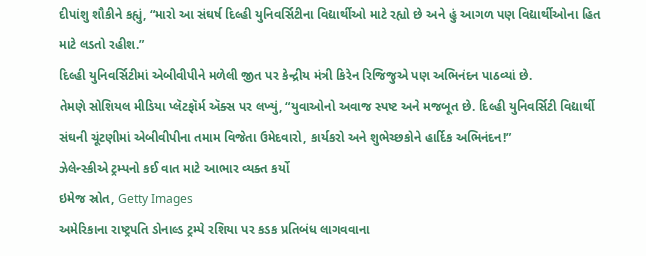દીપાંશુ શૌકીને કહ્યું, “મારો આ સંઘર્ષ દિલ્હી યુનિવર્સિટીના વિદ્યાર્થીઓ માટે રહ્યો છે અને હું આગળ પણ વિદ્યાર્થીઓના હિત માટે લડતો રહીશ.”
દિલ્હી યુનિવર્સિટીમાં એબીવીપીને મળેલી જીત પર કેન્દ્રીય મંત્રી કિરેન રિજિજુએ પણ અભિનંદન પાઠવ્યાં છે.
તેમણે સોશિયલ મીડિયા પ્લૅટફૉર્મ ઍક્સ પર લખ્યું, “યુવાઓનો અવાજ સ્પષ્ટ અને મજબૂત છે. દિલ્હી યુનિવર્સિટી વિદ્યાર્થી સંઘની ચૂંટણીમાં એબીવીપીના તમામ વિજેતા ઉમેદવારો, કાર્યકરો અને શુભેચ્છકોને હાર્દિક અભિનંદન!”
ઝેલેન્સ્કીએ ટ્રમ્પનો કઈ વાત માટે આભાર વ્યક્ત કર્યો
ઇમેજ સ્રોત, Getty Images
અમેરિકાના રાષ્ટ્રપતિ ડોનાલ્ડ ટ્રમ્પે રશિયા પર કડક પ્રતિબંધ લાગવવાના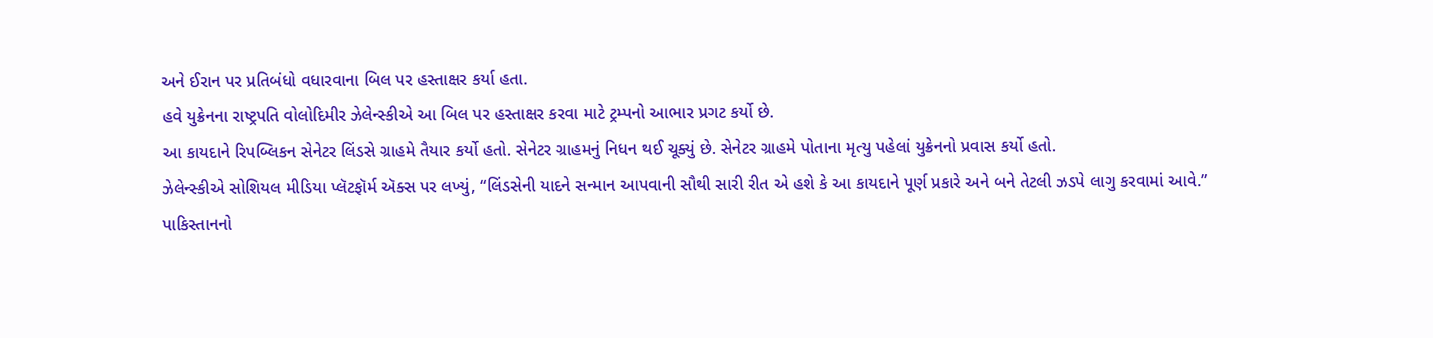અને ઈરાન પર પ્રતિબંધો વધારવાના બિલ પર હસ્તાક્ષર કર્યા હતા.
હવે યુક્રેનના રાષ્ટ્રપતિ વોલોદિમીર ઝેલેન્સ્કીએ આ બિલ પર હસ્તાક્ષર કરવા માટે ટ્રમ્પનો આભાર પ્રગટ કર્યો છે.
આ કાયદાને રિપબ્લિકન સેનેટર લિંડસે ગ્રાહમે તૈયાર કર્યો હતો. સેનેટર ગ્રાહમનું નિધન થઈ ચૂક્યું છે. સેનેટર ગ્રાહમે પોતાના મૃત્યુ પહેલાં યુક્રેનનો પ્રવાસ કર્યો હતો.
ઝેલેન્સ્કીએ સોશિયલ મીડિયા પ્લૅટફૉર્મ ઍક્સ પર લખ્યું, “લિંડસેની યાદને સન્માન આપવાની સૌથી સારી રીત એ હશે કે આ કાયદાને પૂર્ણ પ્રકારે અને બને તેટલી ઝડપે લાગુ કરવામાં આવે.”
પાકિસ્તાનનો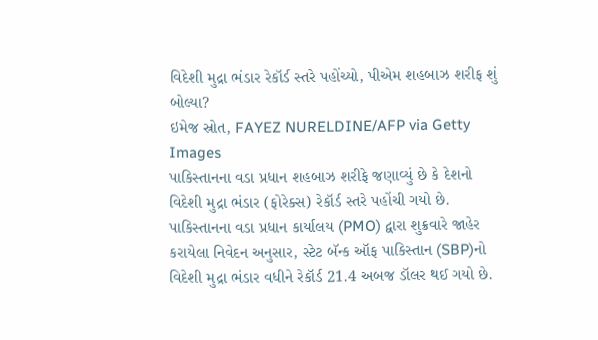વિદેશી મુદ્રા ભંડાર રેકૉર્ડ સ્તરે પહોંચ્યો, પીએમ શહબાઝ શરીફ શું બોલ્યા?
ઇમેજ સ્રોત, FAYEZ NURELDINE/AFP via Getty Images
પાકિસ્તાનના વડા પ્રધાન શહબાઝ શરીફે જણાવ્યું છે કે દેશનો વિદેશી મુદ્રા ભંડાર (ફોરેક્સ) રેકૉર્ડ સ્તરે પહોંચી ગયો છે.
પાકિસ્તાનના વડા પ્રધાન કાર્યાલય (PMO) દ્વારા શુક્રવારે જાહેર કરાયેલા નિવેદન અનુસાર, સ્ટેટ બૅન્ક ઑફ પાકિસ્તાન (SBP)નો વિદેશી મુદ્રા ભંડાર વધીને રેકૉર્ડ 21.4 અબજ ડૉલર થઈ ગયો છે.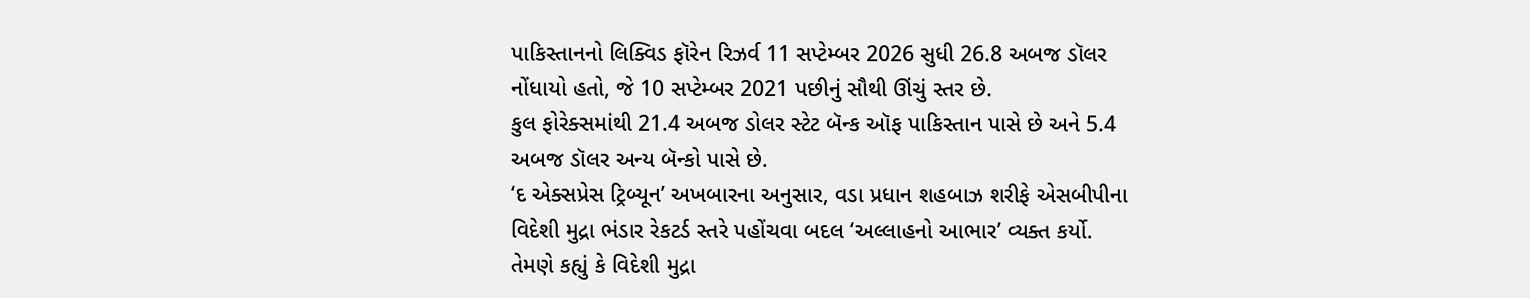પાકિસ્તાનનો લિક્વિડ ફૉરેન રિઝર્વ 11 સપ્ટેમ્બર 2026 સુધી 26.8 અબજ ડૉલર નોંધાયો હતો, જે 10 સપ્ટેમ્બર 2021 પછીનું સૌથી ઊંચું સ્તર છે.
કુલ ફોરેક્સમાંથી 21.4 અબજ ડોલર સ્ટેટ બૅન્ક ઑફ પાકિસ્તાન પાસે છે અને 5.4 અબજ ડૉલર અન્ય બૅન્કો પાસે છે.
‘દ એક્સપ્રેસ ટ્રિબ્યૂન’ અખબારના અનુસાર, વડા પ્રધાન શહબાઝ શરીફે એસબીપીના વિદેશી મુદ્રા ભંડાર રેકટર્ડ સ્તરે પહોંચવા બદલ ‘અલ્લાહનો આભાર’ વ્યક્ત કર્યો.
તેમણે કહ્યું કે વિદેશી મુદ્રા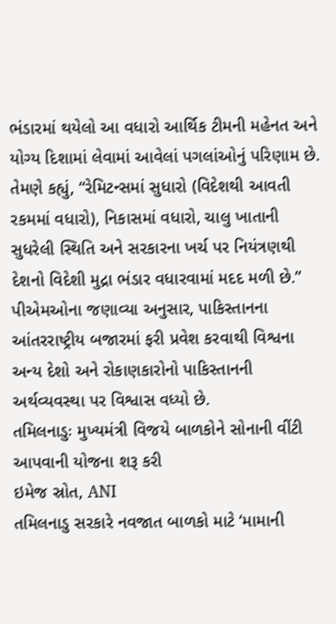ભંડારમાં થયેલો આ વધારો આર્થિક ટીમની મહેનત અને યોગ્ય દિશામાં લેવામાં આવેલાં પગલાંઓનું પરિણામ છે.
તેમણે કહ્યું, “રેમિટન્સમાં સુધારો (વિદેશથી આવતી રકમમાં વધારો), નિકાસમાં વધારો, ચાલુ ખાતાની સુધરેલી સ્થિતિ અને સરકારના ખર્ચ પર નિયંત્રણથી દેશનો વિદેશી મુદ્રા ભંડાર વધારવામાં મદદ મળી છે.”
પીએમઓના જણાવ્યા અનુસાર, પાકિસ્તાનના આંતરરાષ્ટ્રીય બજારમાં ફરી પ્રવેશ કરવાથી વિશ્વના અન્ય દેશો અને રોકાણકારોનો પાકિસ્તાનની અર્થવ્યવસ્થા પર વિશ્વાસ વધ્યો છે.
તમિલનાડુઃ મુખ્યમંત્રી વિજયે બાળકોને સોનાની વીંટી આપવાની યોજના શરૂ કરી
ઇમેજ સ્રોત, ANI
તમિલનાડુ સરકારે નવજાત બાળકો માટે ‘મામાની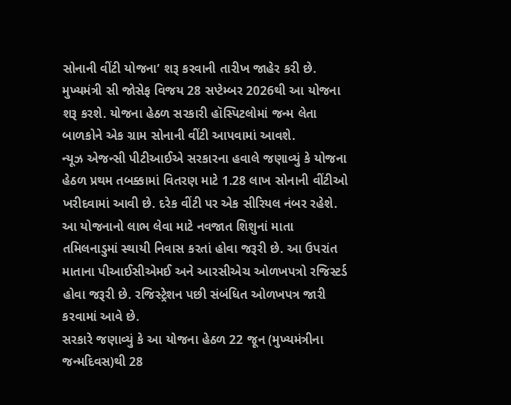સોનાની વીંટી યોજના’ શરૂ કરવાની તારીખ જાહેર કરી છે.
મુખ્યમંત્રી સી જોસેફ વિજય 28 સપ્ટેમ્બર 2026થી આ યોજના શરૂ કરશે. યોજના હેઠળ સરકારી હૉસ્પિટલોમાં જન્મ લેતા બાળકોને એક ગ્રામ સોનાની વીંટી આપવામાં આવશે.
ન્યૂઝ એજન્સી પીટીઆઈએ સરકારના હવાલે જણાવ્યું કે યોજના હેઠળ પ્રથમ તબક્કામાં વિતરણ માટે 1.28 લાખ સોનાની વીંટીઓ ખરીદવામાં આવી છે. દરેક વીંટી પર એક સીરિયલ નંબર રહેશે.
આ યોજનાનો લાભ લેવા માટે નવજાત શિશુનાં માતા તમિલનાડુમાં સ્થાયી નિવાસ કરતાં હોવા જરૂરી છે. આ ઉપરાંત માતાના પીઆઈસીએમઈ અને આરસીએચ ઓળખપત્રો રજિસ્ટર્ડ હોવા જરૂરી છે. રજિસ્ટ્રેશન પછી સંબંધિત ઓળખપત્ર જારી કરવામાં આવે છે.
સરકારે જણાવ્યું કે આ યોજના હેઠળ 22 જૂન (મુખ્યમંત્રીના જન્મદિવસ)થી 28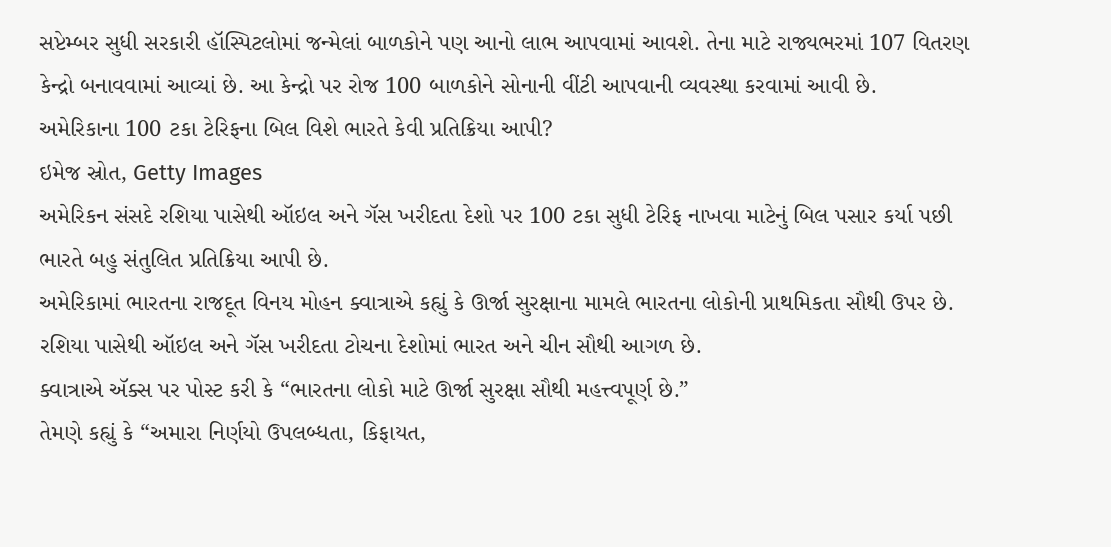સપ્ટેમ્બર સુધી સરકારી હૉસ્પિટલોમાં જન્મેલાં બાળકોને પણ આનો લાભ આપવામાં આવશે. તેના માટે રાજ્યભરમાં 107 વિતરણ કેન્દ્રો બનાવવામાં આવ્યાં છે. આ કેન્દ્રો પર રોજ 100 બાળકોને સોનાની વીંટી આપવાની વ્યવસ્થા કરવામાં આવી છે.
અમેરિકાના 100 ટકા ટેરિફના બિલ વિશે ભારતે કેવી પ્રતિક્રિયા આપી?
ઇમેજ સ્રોત, Getty Images
અમેરિકન સંસદે રશિયા પાસેથી ઑઇલ અને ગૅસ ખરીદતા દેશો પર 100 ટકા સુધી ટેરિફ નાખવા માટેનું બિલ પસાર કર્યા પછી ભારતે બહુ સંતુલિત પ્રતિક્રિયા આપી છે.
અમેરિકામાં ભારતના રાજદૂત વિનય મોહન ક્વાત્રાએ કહ્યું કે ઊર્જા સુરક્ષાના મામલે ભારતના લોકોની પ્રાથમિકતા સૌથી ઉપર છે.
રશિયા પાસેથી ઑઇલ અને ગૅસ ખરીદતા ટોચના દેશોમાં ભારત અને ચીન સૌથી આગળ છે.
ક્વાત્રાએ ઍક્સ પર પોસ્ટ કરી કે “ભારતના લોકો માટે ઊર્જા સુરક્ષા સૌથી મહત્ત્વપૂર્ણ છે.”
તેમણે કહ્યું કે “અમારા નિર્ણયો ઉપલબ્ધતા, કિફાયત,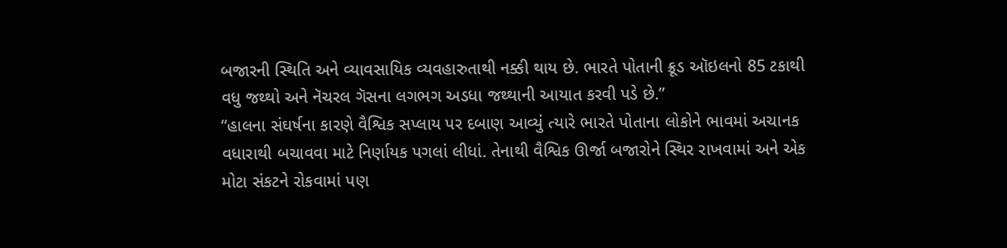બજારની સ્થિતિ અને વ્યાવસાયિક વ્યવહારુતાથી નક્કી થાય છે. ભારતે પોતાની ક્રૂડ ઑઇલનો 85 ટકાથી વધુ જથ્થો અને નૅચરલ ગૅસના લગભગ અડધા જથ્થાની આયાત કરવી પડે છે.”
“હાલના સંઘર્ષના કારણે વૈશ્વિક સપ્લાય પર દબાણ આવ્યું ત્યારે ભારતે પોતાના લોકોને ભાવમાં અચાનક વધારાથી બચાવવા માટે નિર્ણાયક પગલાં લીધાં. તેનાથી વૈશ્વિક ઊર્જા બજારોને સ્થિર રાખવામાં અને એક મોટા સંકટને રોકવામાં પણ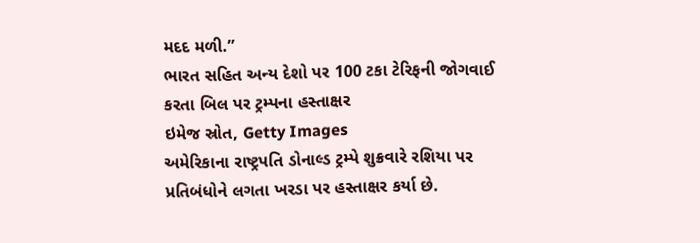મદદ મળી.”
ભારત સહિત અન્ય દેશો પર 100 ટકા ટેરિફની જોગવાઈ કરતા બિલ પર ટ્રમ્પના હસ્તાક્ષર
ઇમેજ સ્રોત, Getty Images
અમેરિકાના રાષ્ટ્રપતિ ડોનાલ્ડ ટ્રમ્પે શુક્રવારે રશિયા પર પ્રતિબંધોને લગતા ખરડા પર હસ્તાક્ષર કર્યા છે.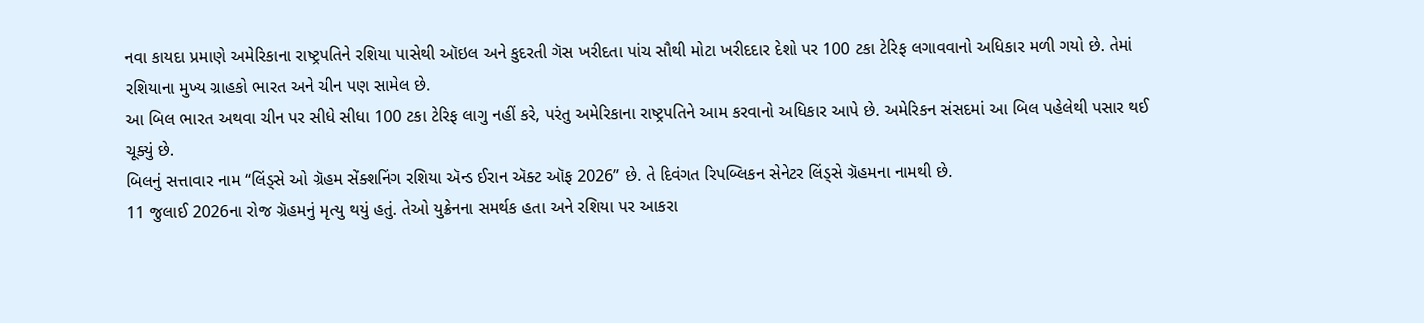નવા કાયદા પ્રમાણે અમેરિકાના રાષ્ટ્રપતિને રશિયા પાસેથી ઑઇલ અને કુદરતી ગૅસ ખરીદતા પાંચ સૌથી મોટા ખરીદદાર દેશો પર 100 ટકા ટેરિફ લગાવવાનો અધિકાર મળી ગયો છે. તેમાં રશિયાના મુખ્ય ગ્રાહકો ભારત અને ચીન પણ સામેલ છે.
આ બિલ ભારત અથવા ચીન પર સીધે સીધા 100 ટકા ટેરિફ લાગુ નહીં કરે, પરંતુ અમેરિકાના રાષ્ટ્રપતિને આમ કરવાનો અધિકાર આપે છે. અમેરિકન સંસદમાં આ બિલ પહેલેથી પસાર થઈ ચૂક્યું છે.
બિલનું સત્તાવાર નામ “લિંડ્સે ઓ ગ્રૅહમ સેંક્શનિંગ રશિયા ઍન્ડ ઈરાન ઍક્ટ ઑફ 2026” છે. તે દિવંગત રિપબ્લિકન સેનેટર લિંડ્સે ગ્રૅહમના નામથી છે.
11 જુલાઈ 2026ના રોજ ગ્રૅહમનું મૃત્યુ થયું હતું. તેઓ યુક્રેનના સમર્થક હતા અને રશિયા પર આકરા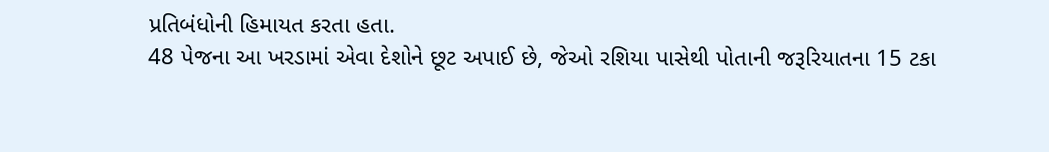પ્રતિબંધોની હિમાયત કરતા હતા.
48 પેજના આ ખરડામાં એવા દેશોને છૂટ અપાઈ છે, જેઓ રશિયા પાસેથી પોતાની જરૂરિયાતના 15 ટકા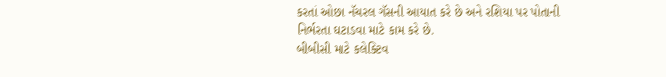કરતાં ઓછા નૅચરલ ગૅસની આયાત કરે છે અને રશિયા પર પોતાની નિર્ભરતા ઘટાડવા માટે કામ કરે છે.
બીબીસી માટે કલેક્ટિવ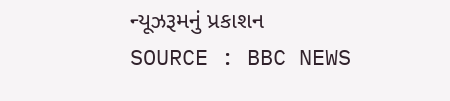ન્યૂઝરૂમનું પ્રકાશન
SOURCE : BBC NEWS